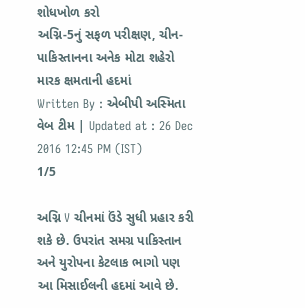શોધખોળ કરો
અગ્નિ-5નું સફળ પરીક્ષણ, ચીન-પાકિસ્તાનના અનેક મોટા શહેરો મારક ક્ષમતાની હદમાં
Written By : એબીપી અસ્મિતા વેબ ટીમ | Updated at : 26 Dec 2016 12:45 PM (IST)
1/5

અગ્નિ V ચીનમાં ઉંડે સુધી પ્રહાર કરી શકે છે. ઉપરાંત સમગ્ર પાકિસ્તાન અને યુરોપના કેટલાક ભાગો પણ આ મિસાઈલની હદમાં આવે છે.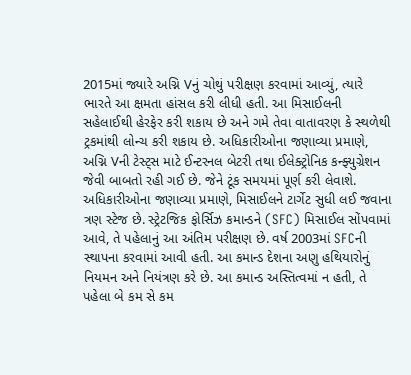2015માં જ્યારે અગ્નિ Vનું ચોથું પરીક્ષણ કરવામાં આવ્યું, ત્યારે ભારતે આ ક્ષમતા હાંસલ કરી લીધી હતી. આ મિસાઈલની સહેલાઈથી હેરફેર કરી શકાય છે અને ગમે તેવા વાતાવરણ કે સ્થળેથી ટ્રકમાંથી લોન્ચ કરી શકાય છે. અધિકારીઓના જણાવ્યા પ્રમાણે, અગ્નિ Vની ટેસ્ટ્સ માટે ઈન્ટરનલ બેટરી તથા ઈલેક્ટ્રોનિક કન્ફ્યુગ્રેશન જેવી બાબતો રહી ગઈ છે. જેને ટૂંક સમયમાં પૂર્ણ કરી લેવાશે. અધિકારીઓના જણાવ્યા પ્રમાણે, મિસાઈલને ટાર્ગેટ સુધી લઈ જવાના ત્રણ સ્ટેજ છે. સ્ટ્રેટજિક ફોર્સિઝ કમાન્ડને (SFC) મિસાઈલ સોંપવામાં આવે, તે પહેલાનું આ અંતિમ પરીક્ષણ છે. વર્ષ 2003માં SFCની સ્થાપના કરવામાં આવી હતી. આ કમાન્ડ દેશના અણુ હથિયારોનું નિયમન અને નિયંત્રણ કરે છે. આ કમાન્ડ અસ્તિત્વમાં ન હતી, તે પહેલા બે કમ સે કમ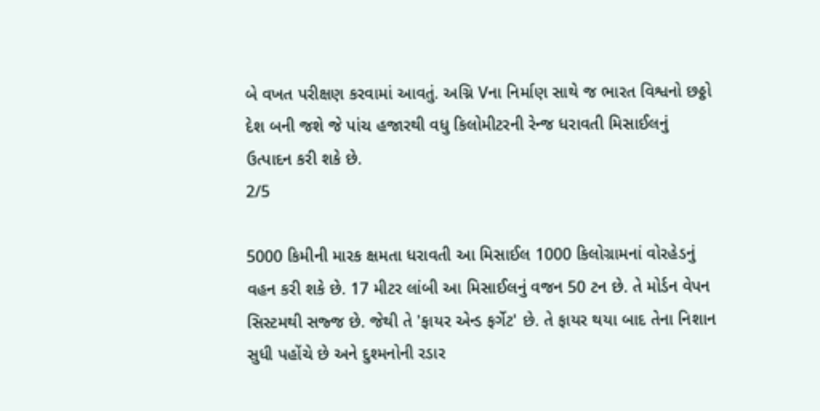બે વખત પરીક્ષણ કરવામાં આવતું. અગ્નિ Vના નિર્માણ સાથે જ ભારત વિશ્વનો છઠ્ઠો દેશ બની જશે જે પાંચ હજારથી વધુ કિલોમીટરની રેન્જ ધરાવતી મિસાઈલનું ઉત્પાદન કરી શકે છે.
2/5

5000 કિમીની મારક ક્ષમતા ધરાવતી આ મિસાઈલ 1000 કિલોગ્રામનાં વોરહેડનું વહન કરી શકે છે. 17 મીટર લાંબી આ મિસાઈલનું વજન 50 ટન છે. તે મોર્ડન વેપન સિસ્ટમથી સજ્જ છે. જેથી તે 'ફાયર એન્ડ ફર્ગેટ' છે. તે ફાયર થયા બાદ તેના નિશાન સુધી પહોંચે છે અને દુશ્મનોની રડાર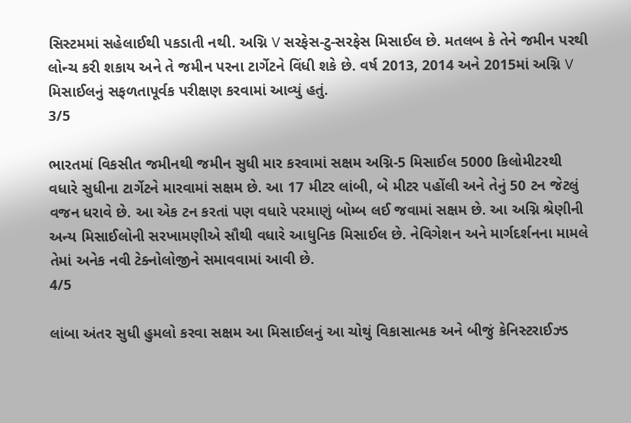સિસ્ટમમાં સહેલાઈથી પકડાતી નથી. અગ્નિ V સરફેસ-ટુ-સરફેસ મિસાઈલ છે. મતલબ કે તેને જમીન પરથી લોન્ચ કરી શકાય અને તે જમીન પરના ટાર્ગેટને વિંધી શકે છે. વર્ષ 2013, 2014 અને 2015માં અગ્નિ V મિસાઈલનું સફળતાપૂર્વક પરીક્ષણ કરવામાં આવ્યું હતું.
3/5

ભારતમાં વિકસીત જમીનથી જમીન સુધી માર કરવામાં સક્ષમ અગ્નિ-5 મિસાઈલ 5000 કિલોમીટરથી વધારે સુધીના ટાર્ગેટને મારવામાં સક્ષમ છે. આ 17 મીટર લાંબી, બે મીટર પહોંલી અને તેનું 50 ટન જેટલું વજન ધરાવે છે. આ એક ટન કરતાં પણ વધારે પરમાણું બોમ્બ લઈ જવામાં સક્ષમ છે. આ અગ્નિ શ્રેણીની અન્ય મિસાઈલોની સરખામણીએ સૌથી વધારે આધુનિક મિસાઈલ છે. નેવિગેશન અને માર્ગદર્શનના મામલે તેમાં અનેક નવી ટેક્નોલોજીને સમાવવામાં આવી છે.
4/5

લાંબા અંતર સુધી હુમલો કરવા સક્ષમ આ મિસાઈલનું આ ચોથું વિકાસાત્મક અને બીજું કેનિસ્ટરાઈઝ્ડ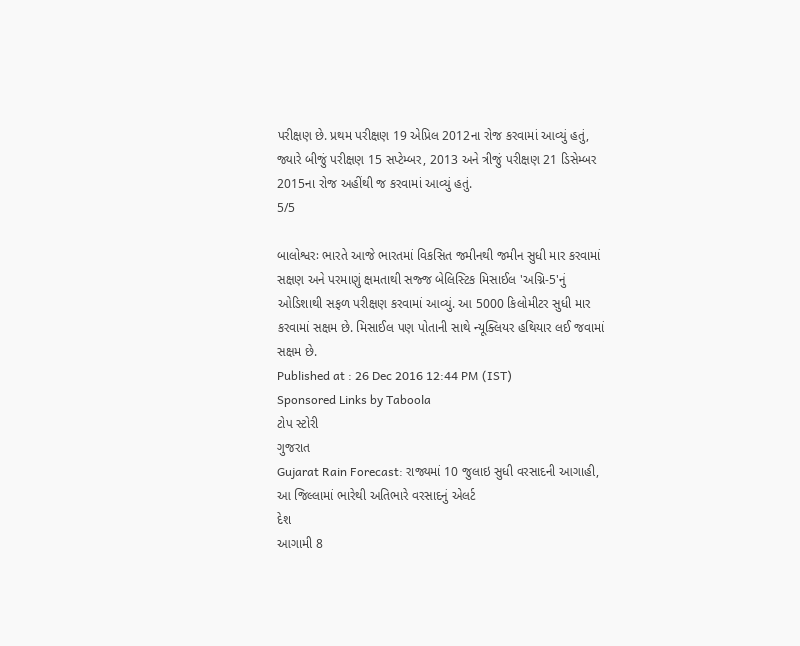પરીક્ષણ છે. પ્રથમ પરીક્ષણ 19 એપ્રિલ 2012ના રોજ કરવામાં આવ્યું હતું, જ્યારે બીજું પરીક્ષણ 15 સપ્ટેમ્બર, 2013 અને ત્રીજું પરીક્ષણ 21 ડિસેમ્બર 2015ના રોજ અહીંથી જ કરવામાં આવ્યું હતું.
5/5

બાલોશ્વરઃ ભારતે આજે ભારતમાં વિકસિત જમીનથી જમીન સુધી માર કરવામાં સક્ષણ અને પરમાણું ક્ષમતાથી સજ્જ બેલિસ્ટિક મિસાઈલ 'અગ્નિ-5'નું ઓડિશાથી સફળ પરીક્ષણ કરવામાં આવ્યું. આ 5000 કિલોમીટર સુધી માર કરવામાં સક્ષમ છે. મિસાઈલ પણ પોતાની સાથે ન્યૂક્લિયર હથિયાર લઈ જવામાં સક્ષમ છે.
Published at : 26 Dec 2016 12:44 PM (IST)
Sponsored Links by Taboola
ટોપ સ્ટોરી
ગુજરાત
Gujarat Rain Forecast: રાજ્યમાં 10 જુલાઇ સુધી વરસાદની આગાહી, આ જિલ્લામાં ભારેથી અતિભારે વરસાદનું એલર્ટ
દેશ
આગામી 8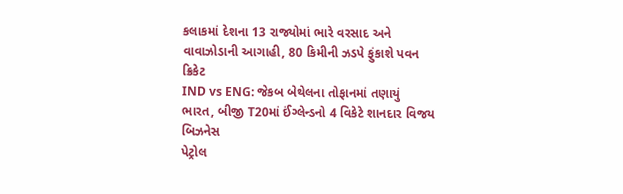કલાકમાં દેશના 13 રાજ્યોમાં ભારે વરસાદ અને વાવાઝોડાની આગાહી, 80 કિમીની ઝડપે ફુંકાશે પવન
ક્રિકેટ
IND vs ENG: જેકબ બેથેલના તોફાનમાં તણાયું ભારત, બીજી T20માં ઈંગ્લેન્ડનો 4 વિકેટે શાનદાર વિજય
બિઝનેસ
પેટ્રોલ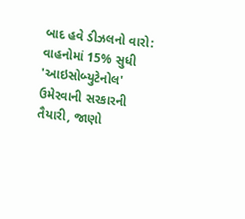બાદ હવે ડીઝલનો વારો: વાહનોમાં 15% સુધી 'આઇસોબ્યુટેનોલ' ઉમેરવાની સરકારની તૈયારી, જાણો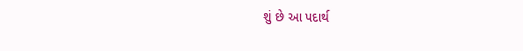શું છે આ પદાર્થ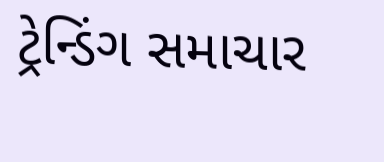ટ્રેન્ડિંગ સમાચાર